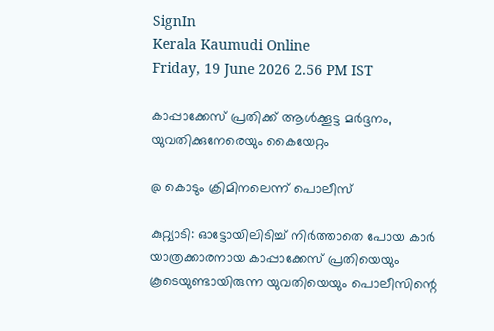SignIn
Kerala Kaumudi Online
Friday, 19 June 2026 2.56 PM IST

കാപ്പാക്കേസ് പ്രതിക്ക് ആൾക്കൂട്ട മർദ്ദനം, യുവതിക്കുനേരെയും കൈയേറ്റം

@ കൊടും ക്രിമിനലെന്ന് പൊലീസ്

കുറ്റ്യാടി: ഓട്ടോയിലിടിച്ച് നിർത്താതെ പോയ കാർ യാത്രക്കാരനായ കാപ്പാക്കേസ് പ്രതിയെയും കൂടെയുണ്ടായിരുന്ന യുവതിയെയും പൊലീസിന്റെ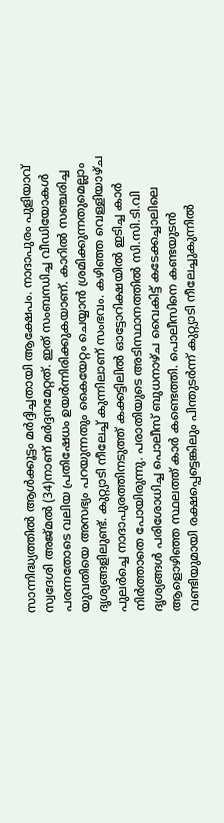സാന്നിദ്ധ്യത്തിൽ ആൾക്കൂട്ടം മർദ്ദിച്ചതായി ആക്ഷേപം. നാദാപുരം പുളിയാവ് സ്വദേശി അജ്മൽ (34)നാണ് മർദ്ദനമേറ്റത്. ഇത് സംബന്ധിച്ച വീഡിയോകൾ പരന്നതോടെ വലിയ പ്രതിഷേധം ഉയർന്നിരിക്കുകയാണ്. കാറിൽ സഞ്ചരിച്ച യുവതിയെ അസഭ്യം പറയുന്നതും കൈയേറ്റം ചെയ്യാൻ ശ്രമിക്കുന്നതുമെല്ലാം ദൃശ്യങ്ങളിലുണ്ട്. കുറ്റ്യാടി നീലേച്ച് കുന്നിലാണ് സംഭവം. കഴിഞ്ഞ വെള്ളിയാഴ്ച പുലർച്ചെ നാദാപുരത്തിനടുത്ത് കക്കട്ടിലിൽ ഓട്ടോറിക്ഷയിൽ ഇടിച്ച കാർ നിർത്താതെ പോയിരുന്നു. പരാതിയുടെ അടിസ്ഥാനത്തിൽ സി.സി.ടി.വി ദൃശ്യങ്ങൾ പരിശോധിച്ച പൊലീസ് ബുധനാഴ്ച വൈകിട്ട് കടേക്കച്ചാലിലെ ആളൊഴിഞ്ഞ സ്ഥലത്ത് കാർ കണ്ടെത്തി. പൊലീസിനെ കണ്ടയുടൻ വണ്ടിയുമായി രക്ഷപ്പെട്ടെങ്കിലും പിന്തുടർന്ന് കുറ്റ്യാടി നീലേച്ചുകുന്നിൽ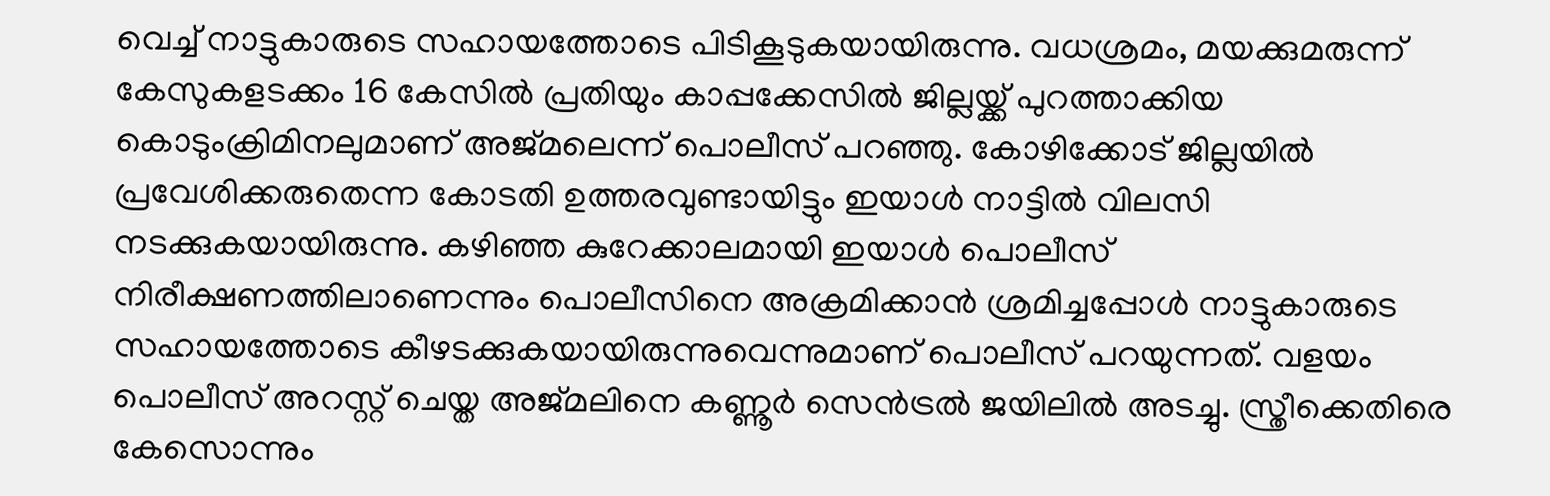വെച്ച് നാട്ടുകാരുടെ സഹായത്തോടെ പിടികൂടുകയായിരുന്നു. വധശ്രമം, മയക്കുമരുന്ന് കേസുകളടക്കം 16 കേസിൽ പ്രതിയും കാപ്പക്കേസിൽ ജില്ലയ്ക്ക് പുറത്താക്കിയ കൊടുംക്രിമിനലുമാണ് അജ്മലെന്ന് പൊലീസ് പറഞ്ഞു. കോഴിക്കോട് ജില്ലയിൽ പ്രവേശിക്കരുതെന്ന കോടതി ഉത്തരവുണ്ടായിട്ടും ഇയാൾ നാട്ടിൽ വിലസി നടക്കുകയായിരുന്നു. കഴിഞ്ഞ കുറേക്കാലമായി ഇയാൾ പൊലീസ് നിരീക്ഷണത്തിലാണെന്നും പൊലീസിനെ അക്രമിക്കാൻ ശ്രമിച്ചപ്പോൾ നാട്ടുകാരുടെ സഹായത്തോടെ കീഴടക്കുകയായിരുന്നുവെന്നുമാണ് പൊലീസ് പറയുന്നത്. വളയം പൊലീസ് അറസ്റ്റ് ചെയ്ത അജ്മലിനെ കണ്ണൂർ സെൻട്രൽ ജയിലിൽ അടച്ചു. സ്ത്രീക്കെതിരെ കേസൊന്നും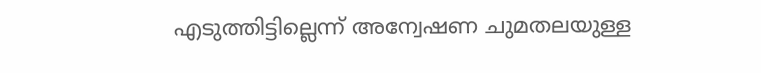എടുത്തിട്ടില്ലെന്ന് അന്വേഷണ ചുമതലയുള്ള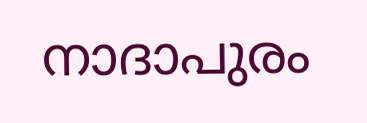നാദാപുരം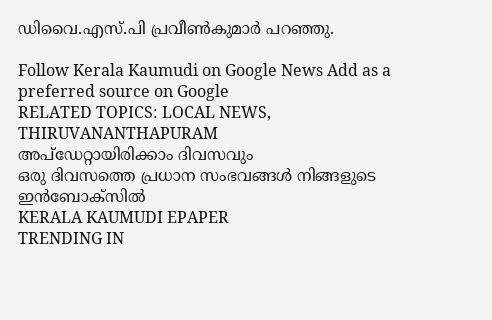ഡിവൈ.എസ്.പി പ്രവീൺകുമാർ പറഞ്ഞു.

Follow Kerala Kaumudi on Google News Add as a preferred source on Google
RELATED TOPICS: LOCAL NEWS, THIRUVANANTHAPURAM
അപ്ഡേറ്റായിരിക്കാം ദിവസവും
ഒരു ദിവസത്തെ പ്രധാന സംഭവങ്ങൾ നിങ്ങളുടെ ഇൻബോക്സിൽ
KERALA KAUMUDI EPAPER
TRENDING IN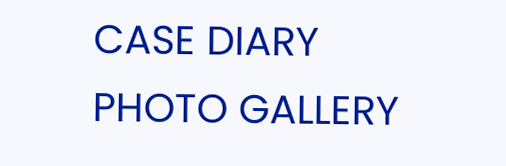CASE DIARY
PHOTO GALLERY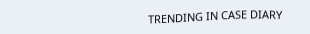TRENDING IN CASE DIARY